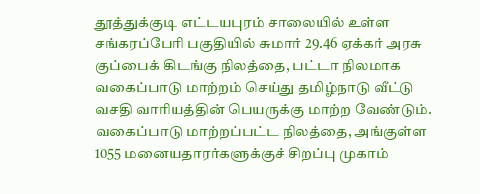தூத்துக்குடி எட்டயபுரம் சாலையில் உள்ள சங்கரப்பேரி பகுதியில் சுமார் 29.46 ஏக்கர் அரசு குப்பைக் கிடங்கு நிலத்தை, பட்டா நிலமாக வகைப்பாடு மாற்றம் செய்து தமிழ்நாடு வீட்டு வசதி வாரியத்தின் பெயருக்கு மாற்ற வேண்டும். வகைப்பாடு மாற்றப்பட்ட நிலத்தை, அங்குள்ள 1055 மனையதாரர்களுக்குச் சிறப்பு முகாம்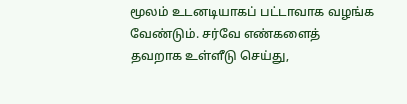மூலம் உடனடியாகப் பட்டாவாக வழங்க வேண்டும். சர்வே எண்களைத் தவறாக உள்ளீடு செய்து,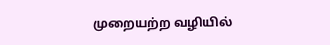முறையற்ற வழியில்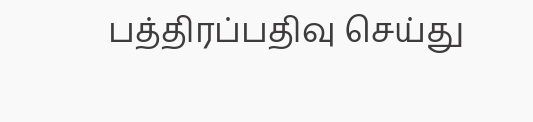பத்திரப்பதிவு செய்து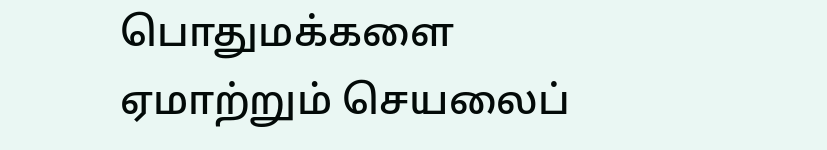பொதுமக்களை ஏமாற்றும் செயலைப்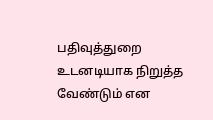பதிவுத்துறை உடனடியாக நிறுத்த வேண்டும் என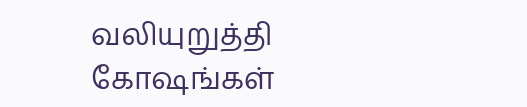வலியுறுத்தி கோஷங்கள்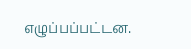எழுப்பப்பட்டன.